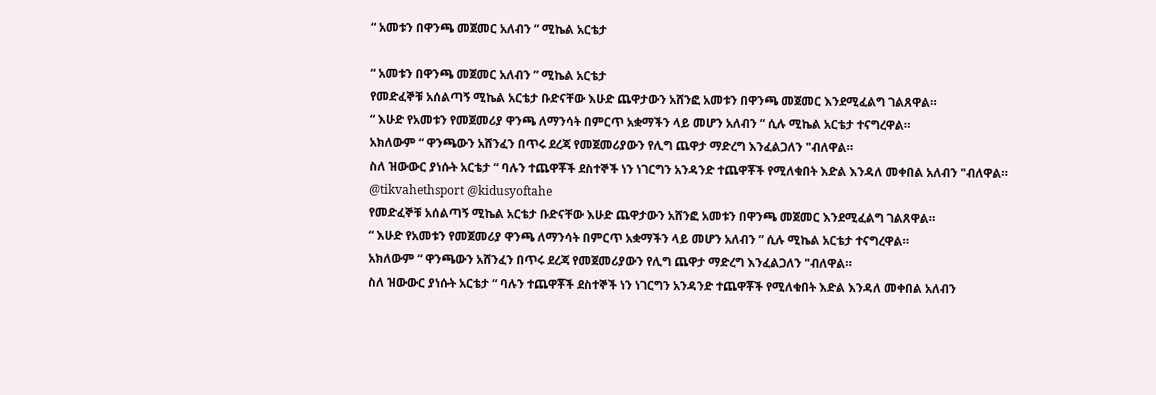“ አመቱን በዋንጫ መጀመር አለብን ” ሚኬል አርቴታ

“ አመቱን በዋንጫ መጀመር አለብን ” ሚኬል አርቴታ
የመድፈኞቹ አሰልጣኝ ሚኬል አርቴታ ቡድናቸው እሁድ ጨዋታውን አሸንፎ አመቱን በዋንጫ መጀመር እንደሚፈልግ ገልጸዋል።
“ እሁድ የአመቱን የመጀመሪያ ዋንጫ ለማንሳት በምርጥ አቋማችን ላይ መሆን አለብን ” ሲሉ ሚኬል አርቴታ ተናግረዋል።
አክለውም “ ዋንጫውን አሸንፈን በጥሩ ደረጃ የመጀመሪያውን የሊግ ጨዋታ ማድረግ እንፈልጋለን "ብለዋል።
ስለ ዝውውር ያነሱት አርቴታ “ ባሉን ተጨዋቾች ደስተኞች ነን ነገርግን አንዳንድ ተጨዋቾች የሚለቁበት እድል እንዳለ መቀበል አለብን "ብለዋል።
@tikvahethsport @kidusyoftahe
የመድፈኞቹ አሰልጣኝ ሚኬል አርቴታ ቡድናቸው እሁድ ጨዋታውን አሸንፎ አመቱን በዋንጫ መጀመር እንደሚፈልግ ገልጸዋል።
“ እሁድ የአመቱን የመጀመሪያ ዋንጫ ለማንሳት በምርጥ አቋማችን ላይ መሆን አለብን ” ሲሉ ሚኬል አርቴታ ተናግረዋል።
አክለውም “ ዋንጫውን አሸንፈን በጥሩ ደረጃ የመጀመሪያውን የሊግ ጨዋታ ማድረግ እንፈልጋለን "ብለዋል።
ስለ ዝውውር ያነሱት አርቴታ “ ባሉን ተጨዋቾች ደስተኞች ነን ነገርግን አንዳንድ ተጨዋቾች የሚለቁበት እድል እንዳለ መቀበል አለብን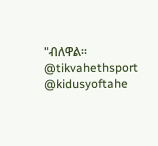"ብለዋል።
@tikvahethsport @kidusyoftahe